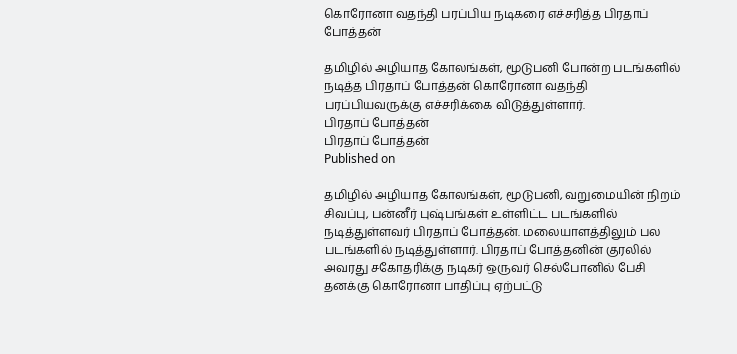கொரோனா வதந்தி பரப்பிய நடிகரை எச்சரித்த பிரதாப் போத்தன்

தமிழில் அழியாத கோலங்கள், மூடுபனி போன்ற படங்களில் நடித்த பிரதாப் போத்தன் கொரோனா வதந்தி பரப்பியவருக்கு எச்சரிக்கை விடுத்துள்ளார்.
பிரதாப் போத்தன்
பிரதாப் போத்தன்
Published on

தமிழில் அழியாத கோலங்கள், மூடுபனி, வறுமையின் நிறம் சிவப்பு, பன்னீர் புஷ்பங்கள் உள்ளிட்ட படங்களில் நடித்துள்ளவர் பிரதாப் போத்தன். மலையாளத்திலும் பல படங்களில் நடித்துள்ளார். பிரதாப் போத்தனின் குரலில் அவரது சகோதரிக்கு நடிகர் ஒருவர் செல்போனில் பேசி தனக்கு கொரோனா பாதிப்பு ஏற்பட்டு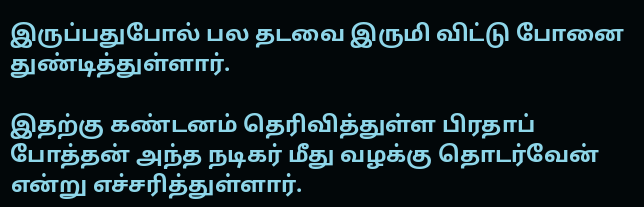இருப்பதுபோல் பல தடவை இருமி விட்டு போனை துண்டித்துள்ளார்.

இதற்கு கண்டனம் தெரிவித்துள்ள பிரதாப் போத்தன் அந்த நடிகர் மீது வழக்கு தொடர்வேன் என்று எச்சரித்துள்ளார்.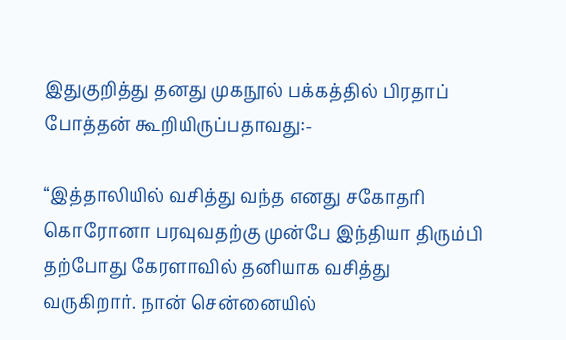இதுகுறித்து தனது முகநூல் பக்கத்தில் பிரதாப் போத்தன் கூறியிருப்பதாவது:-

“இத்தாலியில் வசித்து வந்த எனது சகோதரி கொரோனா பரவுவதற்கு முன்பே இந்தியா திரும்பி தற்போது கேரளாவில் தனியாக வசித்து வருகிறார். நான் சென்னையில்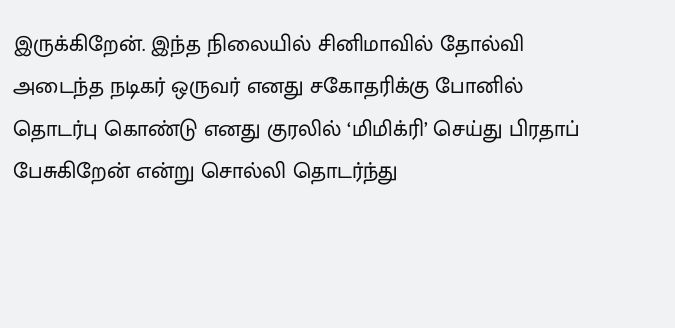இருக்கிறேன். இந்த நிலையில் சினிமாவில் தோல்வி அடைந்த நடிகர் ஒருவர் எனது சகோதரிக்கு போனில் தொடர்பு கொண்டு எனது குரலில் ‘மிமிக்ரி’ செய்து பிரதாப் பேசுகிறேன் என்று சொல்லி தொடர்ந்து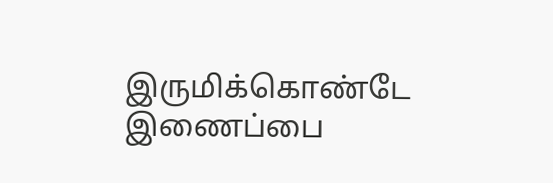இருமிக்கொண்டே இணைப்பை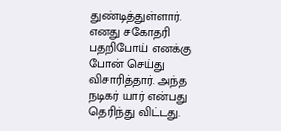துண்டித்துள்ளார். எனது சகோதரி பதறிபோய் எனக்கு போன் செய்து விசாரித்தார். அந்த நடிகர் யார் என்பது தெரிந்து விட்டது.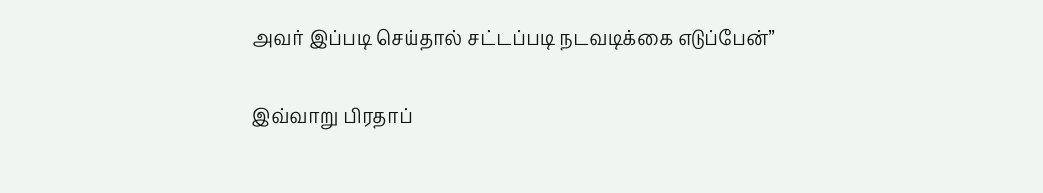அவர் இப்படி செய்தால் சட்டப்படி நடவடிக்கை எடுப்பேன்”

இவ்வாறு பிரதாப்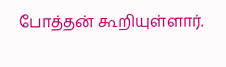போத்தன் கூறியுள்ளார்.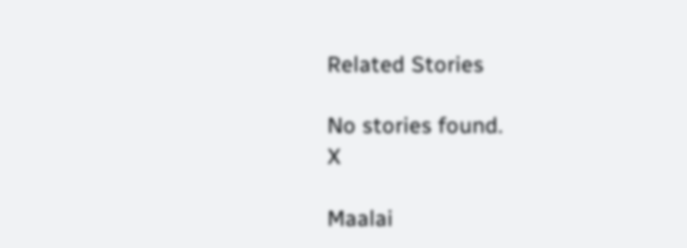Related Stories

No stories found.
X

Maalai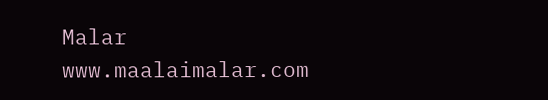Malar
www.maalaimalar.com